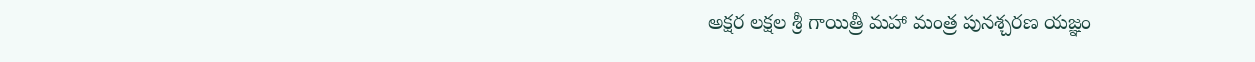అక్షర లక్షల శ్రీ గాయిత్రీ మహా మంత్ర పునశ్చరణ యజ్ఞం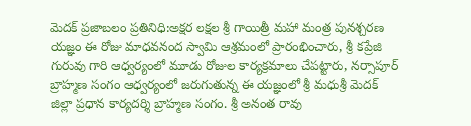మెదక్‌ ప్రజాబలం ప్రతినిధి:అక్షర లక్షల శ్రీ గాయిత్రీ మహా మంత్ర పునశ్చరణ యజ్ఞం ఈ రోజు మాధవనంద స్వామి ఆశ్రమంలో ప్రారంభించారు, శ్రీ కప్రేజి గురువు గారి ఆధ్వర్యంలో మూడు రోజుల కార్యక్రమాలు చేపట్టారు, నర్సాపూర్‌ బ్రాహ్మణ సంగం ఆధ్వర్యంలో జరుగుతున్న ఈ యజ్ఞంలో శ్రీ మధుశ్రీ మెదక్‌ జిల్లా ప్రధాన కార్యదర్శి బ్రాహ్మణ సంగం. శ్రీ అనంత రావు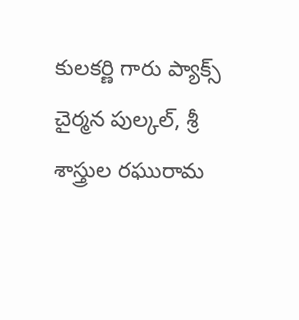కులకర్ణి గారు ప్యాక్స్‌ చైర్మన పుల్కల్‌, శ్రీ శాస్త్రుల రఘురామ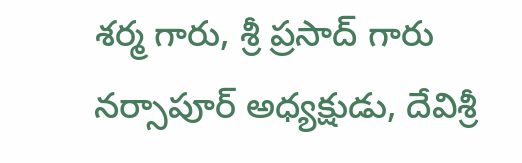శర్మ గారు, శ్రీ ప్రసాద్‌ గారు నర్సాపూర్‌ అధ్యక్షుడు, దేవిశ్రీ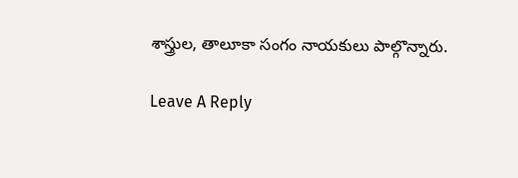శాస్త్రుల, తాలూకా సంగం నాయకులు పాల్గొన్నారు.

Leave A Reply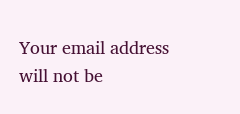Your email address will not be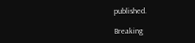published.

Breaking